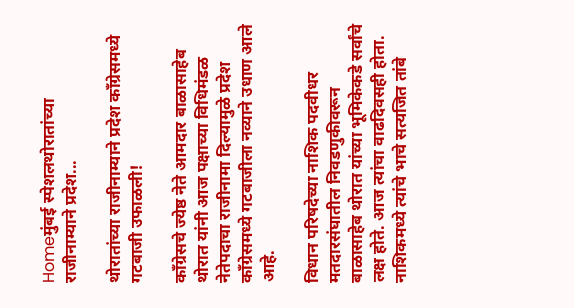Homeमुंबई स्पेशलथोरातांच्या राजीनाम्याने प्रदेश...

थोरातांच्या राजीनाम्याने प्रदेश काँग्रेसमध्ये गटबाजी उफाळली!

काँग्रेसचे ज्येष्ठ नेते आमदार बाळासाहेब थोरात यांनी आज पक्षाच्या विधिमंडळ नेतेपदाचा राजीनामा दिल्यामुळे प्रदेश काँग्रेसमध्ये गटबाजीला नव्याने उधाण आले आहे.

विधान परिषदेच्या नाशिक पदवीधर मतदारसंघातील निवडणुकीवरून बाळासाहेब थोरात यांच्या भूमिकेकडे सर्वांचे लक्ष होते. आज त्यांचा वाढदिवसही होता. नाशिकमध्ये त्यांचे भाचे सत्यजित तांबे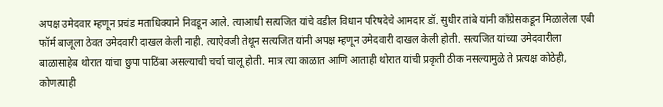अपक्ष उमेदवार म्हणून प्रचंड मताधिक्याने निवडून आले. त्याआधी सत्यजित यांचे वडील विधान परिषदेचे आमदार डॉ. सुधीर तांबे यांनी काँग्रेसकडून मिळालेला एबी फॉर्म बाजूला ठेवत उमेदवारी दाखल केली नाही. त्याऐवजी तेथून सत्यजित यांनी अपक्ष म्हणून उमेदवारी दाखल केली होती. सत्यजित यांच्या उमेदवारीला बाळासाहेब थोरात यांचा छुपा पाठिंबा असल्याची चर्चा चालू होती. मात्र त्या काळात आणि आताही थोरात यांची प्रकृती ठीक नसल्यामुळे ते प्रत्यक्ष कोठेही, कोणत्याही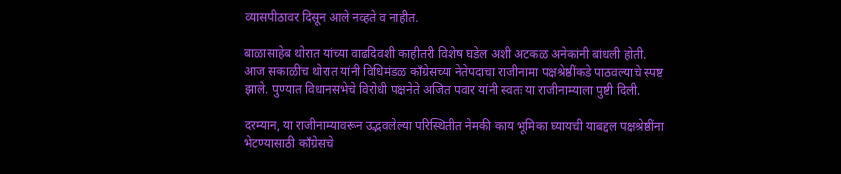व्यासपीठावर दिसून आले नव्हते व नाहीत.

बाळासाहेब थोरात यांच्या वाढदिवशी काहीतरी विशेष घडेल अशी अटकळ अनेकांनी बांधली होती. आज सकाळीच थोरात यांनी विधिमंडळ काँग्रेसच्या नेतेपदाचा राजीनामा पक्षश्रेष्ठींकडे पाठवल्याचे स्पष्ट झाले. पुण्यात विधानसभेचे विरोधी पक्षनेते अजित पवार यांनी स्वतः या राजीनाम्याला पुष्टी दिली.

दरम्यान, या राजीनाम्यावरून उद्भवलेल्या परिस्थितीत नेमकी काय भूमिका घ्यायची याबद्दल पक्षश्रेष्ठींना भेटण्यासाठी काँग्रेसचे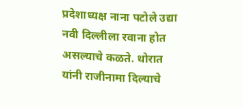प्रदेशाध्यक्ष नाना पटोले उद्या नवी दिल्लीला रवाना होत असल्याचे कळते. थोरात यांनी राजीनामा दिल्याचे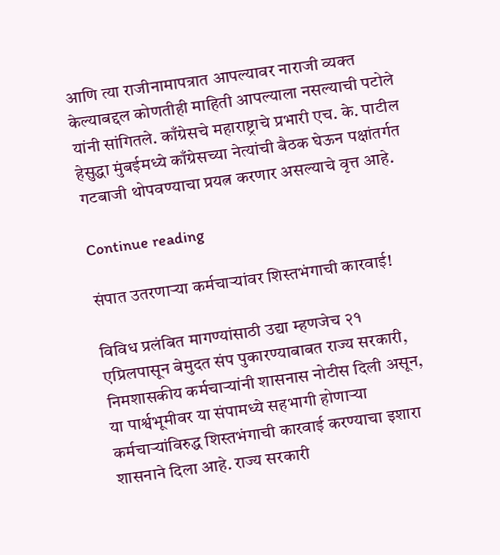आणि त्या राजीनामापत्रात आपल्यावर नाराजी व्यक्त केल्याबद्दल कोणतीही माहिती आपल्याला नसल्याची पटोले यांनी सांगितले. काँग्रेसचे महाराष्ट्राचे प्रभारी एच. के. पाटील हेसुद्धा मुंबईमध्ये काँग्रेसच्या नेत्यांची बैठक घेऊन पक्षांतर्गत गटबाजी थोपवण्याचा प्रयत्न करणार असल्याचे वृत्त आहे.

Continue reading

संपात उतरणाऱ्या कर्मचाऱ्यांवर शिस्तभंगाची कारवाई!

विविध प्रलंबित मागण्यांसाठी उद्या म्हणजेच २१ एप्रिलपासून बेमुदत संप पुकारण्याबाबत राज्य सरकारी, निमशासकीय कर्मचाऱ्यांनी शासनास नोटीस दिली असून, या पार्श्वभूमीवर या संपामध्ये सहभागी होणाऱ्या कर्मचाऱ्यांविरुद्ध शिस्तभंगाची कारवाई करण्याचा इशारा शासनाने दिला आहे. राज्य सरकारी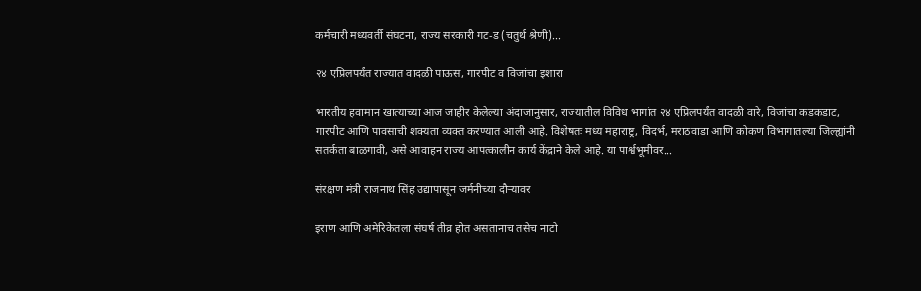कर्मचारी मध्यवर्ती संघटना, राज्य सरकारी गट‑ड (चतुर्थ श्रेणी)...

२४ एप्रिलपर्यंत राज्यात वादळी पाऊस, गारपीट व विजांचा इशारा

भारतीय हवामान खात्याच्या आज जाहीर केलेल्या अंदाजानुसार, राज्यातील विविध भागांत २४ एप्रिलपर्यंत वादळी वारे, विजांचा कडकडाट, गारपीट आणि पावसाची शक्यता व्यक्त करण्यात आली आहे. विशेषतः मध्य महाराष्ट्र, विदर्भ, मराठवाडा आणि कोकण विभागातल्या जिल्ह्यांनी सतर्कता बाळगावी, असे आवाहन राज्य आपत्कालीन कार्य केंद्राने केले आहे. या पार्श्वभूमीवर...

संरक्षण मंत्री राजनाथ सिंह उद्यापासून जर्मनीच्या दौऱ्यावर

इराण आणि अमेरिकेतला संघर्ष तीव्र होत असतानाच तसेच नाटो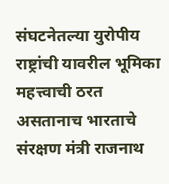संघटनेतल्या युरोपीय राष्ट्रांची यावरील भूमिका महत्त्वाची ठरत असतानाच भारताचे संरक्षण मंत्री राजनाथ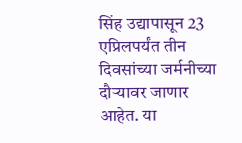सिंह उद्यापासून 23 एप्रिलपर्यंत तीन दिवसांच्या जर्मनीच्या दौऱ्यावर जाणार आहेत. या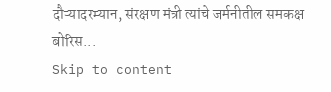दौऱ्यादरम्यान, संरक्षण मंत्री त्यांचे जर्मनीतील समकक्ष बोरिस...
Skip to content